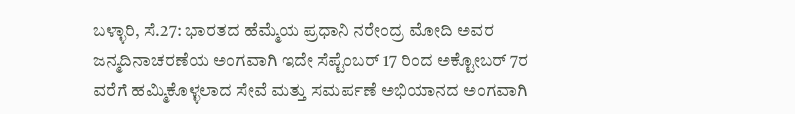ಬಳ್ಳಾರಿ, ಸೆ.27: ಭಾರತದ ಹೆಮ್ಮೆಯ ಪ್ರಧಾನಿ ನರೇಂದ್ರ ಮೋದಿ ಅವರ ಜನ್ಮದಿನಾಚರಣೆಯ ಅಂಗವಾಗಿ ಇದೇ ಸೆಪ್ಟೆಂಬರ್ 17 ರಿಂದ ಅಕ್ಟೋಬರ್ 7ರ ವರೆಗೆ ಹಮ್ಮಿಕೊಳ್ಳಲಾದ ಸೇವೆ ಮತ್ತು ಸಮರ್ಪಣೆ ಅಭಿಯಾನದ ಅಂಗವಾಗಿ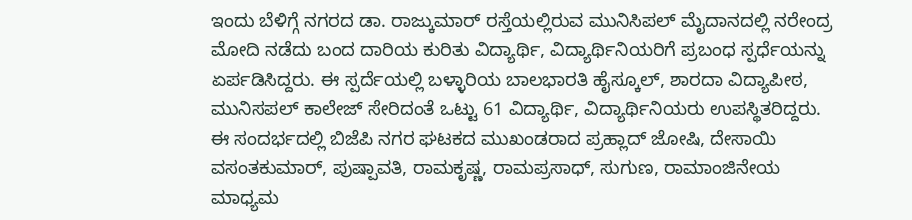ಇಂದು ಬೆಳಿಗ್ಗೆ ನಗರದ ಡಾ. ರಾಜ್ಕುಮಾರ್ ರಸ್ತೆಯಲ್ಲಿರುವ ಮುನಿಸಿಪಲ್ ಮೈದಾನದಲ್ಲಿ ನರೇಂದ್ರ ಮೋದಿ ನಡೆದು ಬಂದ ದಾರಿಯ ಕುರಿತು ವಿದ್ಯಾರ್ಥಿ, ವಿದ್ಯಾರ್ಥಿನಿಯರಿಗೆ ಪ್ರಬಂಧ ಸ್ಪರ್ಧೆಯನ್ನು ಏರ್ಪಡಿಸಿದ್ದರು. ಈ ಸ್ಪರ್ದೆಯಲ್ಲಿ ಬಳ್ಳಾರಿಯ ಬಾಲಭಾರತಿ ಹೈಸ್ಕೂಲ್, ಶಾರದಾ ವಿದ್ಯಾಪೀಠ, ಮುನಿಸಪಲ್ ಕಾಲೇಜ್ ಸೇರಿದಂತೆ ಒಟ್ಟು 61 ವಿದ್ಯಾರ್ಥಿ, ವಿದ್ಯಾರ್ಥಿನಿಯರು ಉಪಸ್ಥಿತರಿದ್ದರು.
ಈ ಸಂದರ್ಭದಲ್ಲಿ ಬಿಜೆಪಿ ನಗರ ಘಟಕದ ಮುಖಂಡರಾದ ಪ್ರಹ್ಲಾದ್ ಜೋಷಿ, ದೇಸಾಯಿ ವಸಂತಕುಮಾರ್, ಪುಷ್ಪಾವತಿ, ರಾಮಕೃಷ್ಣ, ರಾಮಪ್ರಸಾಧ್, ಸುಗುಣ, ರಾಮಾಂಜಿನೇಯ ಮಾಧ್ಯಮ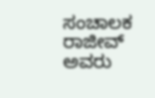ಸಂಚಾಲಕ ರಾಜೀವ್ ಅವರು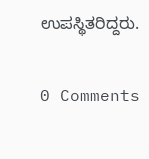ಉಪಸ್ಥಿತರಿದ್ದರು.

0 Comments